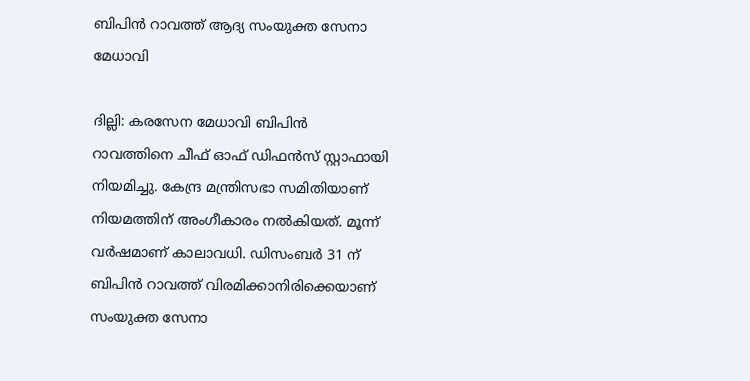ബിപിന്‍ റാവത്ത് ആദ്യ സംയുക്ത സേനാ മേധാവി

ദില്ലി: കരസേന മേധാവി ബിപിന്‍ റാവത്തിനെ ചീഫ് ഓഫ് ഡിഫന്‍സ് സ്റ്റാഫായി നിയമിച്ചു. കേന്ദ്ര മന്ത്രിസഭാ സമിതിയാണ് നിയമത്തിന് അംഗീകാരം നല്‍കിയത്. മൂന്ന് വര്‍ഷമാണ് കാലാവധി. ഡിസംബര്‍ 31 ന് ബിപിന്‍ റാവത്ത് വിരമിക്കാനിരിക്കെയാണ് സംയുക്ത സേനാ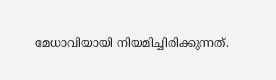മേധാവിയായി നിയമിച്ചിരിക്കുന്നത്.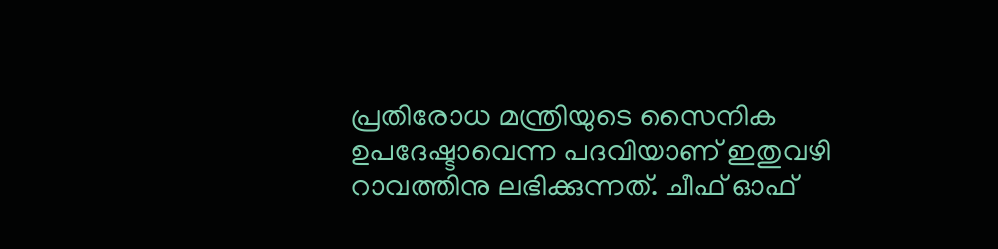പ്രതിരോധ മന്ത്രിയുടെ സൈനിക ഉപദേഷ്ടാവെന്ന പദവിയാണ് ഇതുവഴി റാവത്തിനു ലഭിക്കുന്നത്. ചീഫ് ഓഫ്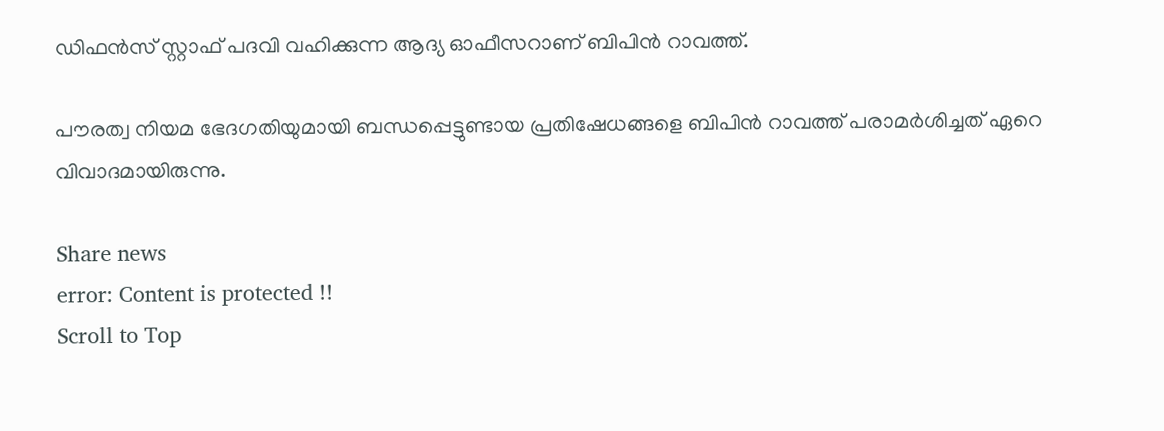ഡിഫന്‍സ് സ്റ്റാഫ് പദവി വഹിക്കുന്ന ആദ്യ ഓഫീസറാണ് ബിപിന്‍ റാവത്ത്.

പൗരത്വ നിയമ ഭേദഗതിയുമായി ബന്ധപ്പെട്ടുണ്ടായ പ്രതിഷേധങ്ങളെ ബിപിന്‍ റാവത്ത് പരാമര്‍ശിച്ചത് ഏറെ വിവാദമായിരുന്നു.

Share news
error: Content is protected !!
Scroll to Top